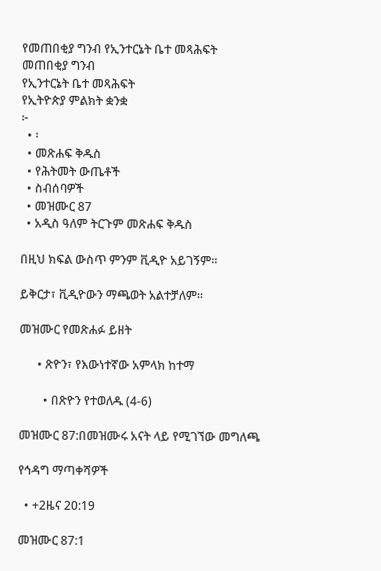የመጠበቂያ ግንብ የኢንተርኔት ቤተ መጻሕፍት
መጠበቂያ ግንብ
የኢንተርኔት ቤተ መጻሕፍት
የኢትዮጵያ ምልክት ቋንቋ
፦
  • ፡
  • መጽሐፍ ቅዱስ
  • የሕትመት ውጤቶች
  • ስብሰባዎች
  • መዝሙር 87
  • አዲስ ዓለም ትርጉም መጽሐፍ ቅዱስ

በዚህ ክፍል ውስጥ ምንም ቪዲዮ አይገኝም።

ይቅርታ፣ ቪዲዮውን ማጫወት አልተቻለም።

መዝሙር የመጽሐፉ ይዘት

      • ጽዮን፣ የእውነተኛው አምላክ ከተማ

        • በጽዮን የተወለዱ (4-6)

መዝሙር 87:በመዝሙሩ አናት ላይ የሚገኘው መግለጫ

የኅዳግ ማጣቀሻዎች

  • +2ዜና 20:19

መዝሙር 87:1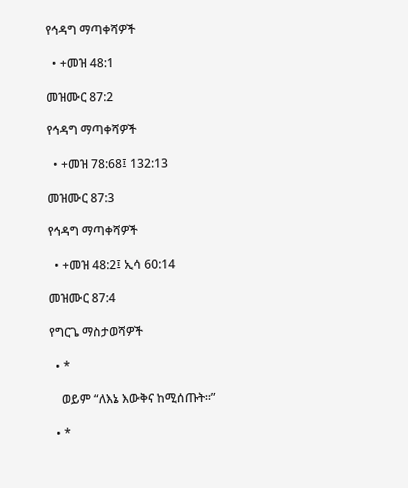የኅዳግ ማጣቀሻዎች

  • +መዝ 48:1

መዝሙር 87:2

የኅዳግ ማጣቀሻዎች

  • +መዝ 78:68፤ 132:13

መዝሙር 87:3

የኅዳግ ማጣቀሻዎች

  • +መዝ 48:2፤ ኢሳ 60:14

መዝሙር 87:4

የግርጌ ማስታወሻዎች

  • *

    ወይም “ለእኔ እውቅና ከሚሰጡት።”

  • *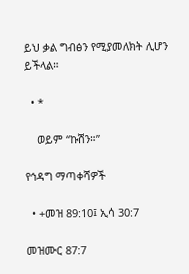ይህ ቃል ግብፅን የሚያመለክት ሊሆን ይችላል።

  • *

    ወይም “ኩሽን።”

የኅዳግ ማጣቀሻዎች

  • +መዝ 89:10፤ ኢሳ 30:7

መዝሙር 87:7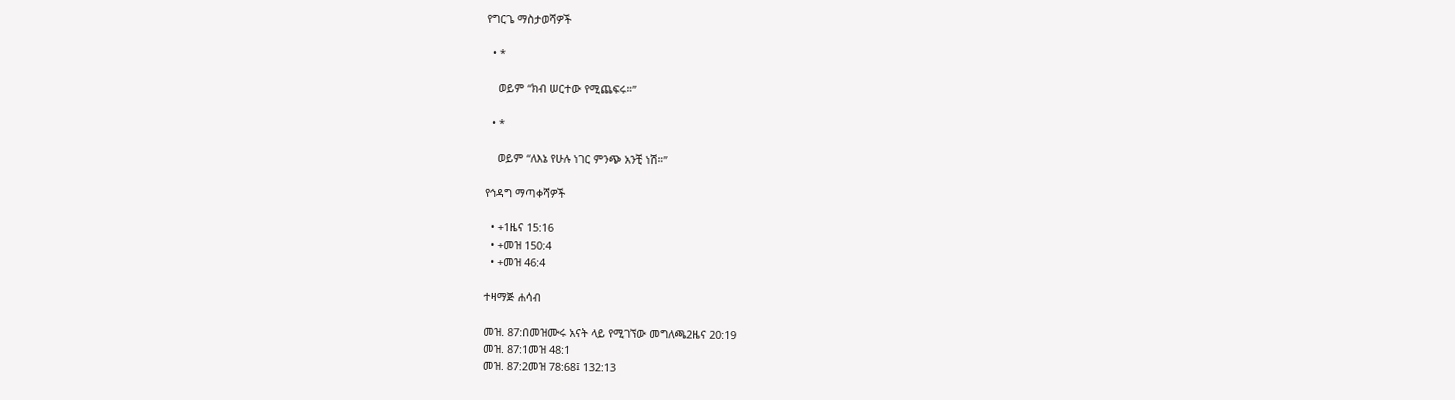የግርጌ ማስታወሻዎች

  • *

    ወይም “ክብ ሠርተው የሚጨፍሩ።”

  • *

    ወይም “ለእኔ የሁሉ ነገር ምንጭ አንቺ ነሽ።”

የኅዳግ ማጣቀሻዎች

  • +1ዜና 15:16
  • +መዝ 150:4
  • +መዝ 46:4

ተዛማጅ ሐሳብ

መዝ. 87:በመዝሙሩ አናት ላይ የሚገኘው መግለጫ2ዜና 20:19
መዝ. 87:1መዝ 48:1
መዝ. 87:2መዝ 78:68፤ 132:13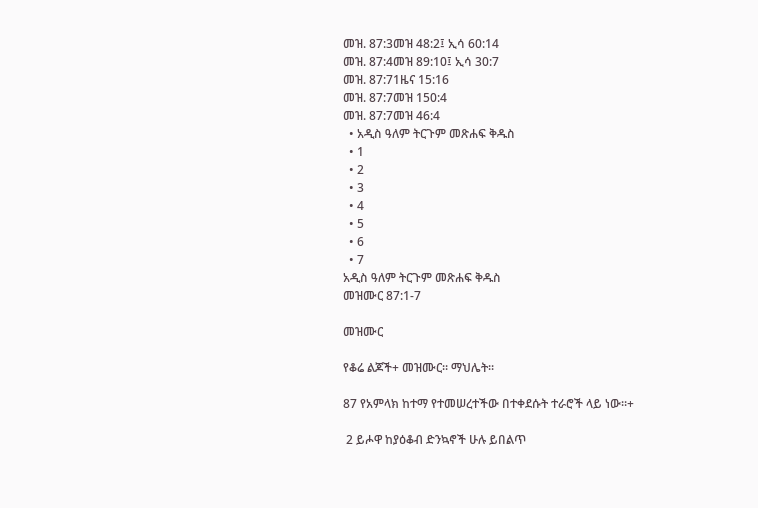መዝ. 87:3መዝ 48:2፤ ኢሳ 60:14
መዝ. 87:4መዝ 89:10፤ ኢሳ 30:7
መዝ. 87:71ዜና 15:16
መዝ. 87:7መዝ 150:4
መዝ. 87:7መዝ 46:4
  • አዲስ ዓለም ትርጉም መጽሐፍ ቅዱስ
  • 1
  • 2
  • 3
  • 4
  • 5
  • 6
  • 7
አዲስ ዓለም ትርጉም መጽሐፍ ቅዱስ
መዝሙር 87:1-7

መዝሙር

የቆሬ ልጆች+ መዝሙር። ማህሌት።

87 የአምላክ ከተማ የተመሠረተችው በተቀደሱት ተራሮች ላይ ነው።+

 2 ይሖዋ ከያዕቆብ ድንኳኖች ሁሉ ይበልጥ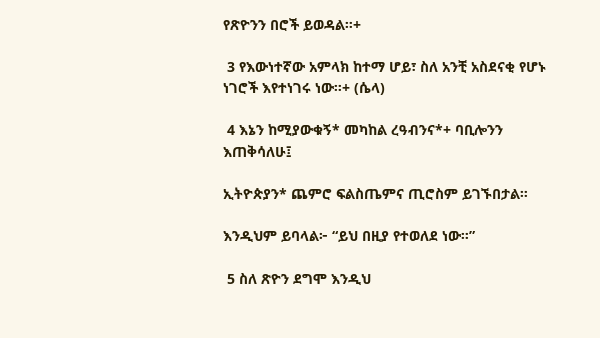የጽዮንን በሮች ይወዳል።+

 3 የእውነተኛው አምላክ ከተማ ሆይ፣ ስለ አንቺ አስደናቂ የሆኑ ነገሮች እየተነገሩ ነው።+ (ሴላ)

 4 እኔን ከሚያውቁኝ* መካከል ረዓብንና*+ ባቢሎንን እጠቅሳለሁ፤

ኢትዮጵያን* ጨምሮ ፍልስጤምና ጢሮስም ይገኙበታል።

እንዲህም ይባላል፦ “ይህ በዚያ የተወለደ ነው።”

 5 ስለ ጽዮን ደግሞ እንዲህ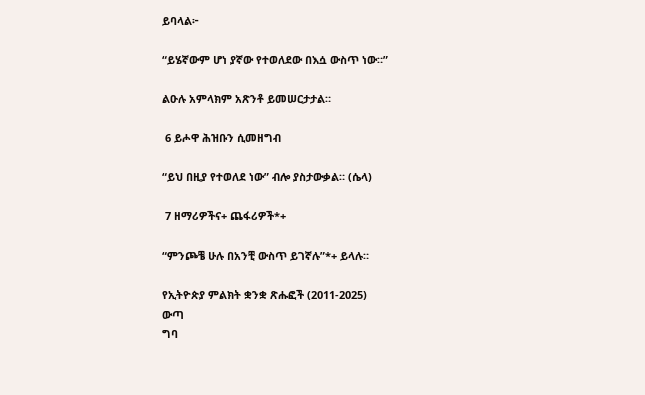ይባላል፦

“ይሄኛውም ሆነ ያኛው የተወለደው በእሷ ውስጥ ነው።”

ልዑሉ አምላክም አጽንቶ ይመሠርታታል።

 6 ይሖዋ ሕዝቡን ሲመዘግብ

“ይህ በዚያ የተወለደ ነው” ብሎ ያስታውቃል። (ሴላ)

 7 ዘማሪዎችና+ ጨፋሪዎች*+

“ምንጮቼ ሁሉ በአንቺ ውስጥ ይገኛሉ”*+ ይላሉ።

የኢትዮጵያ ምልክት ቋንቋ ጽሑፎች (2011-2025)
ውጣ
ግባ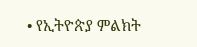• የኢትዮጵያ ምልክት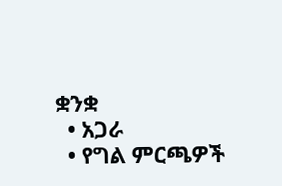ቋንቋ
  • አጋራ
  • የግል ምርጫዎች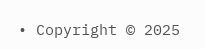• Copyright © 2025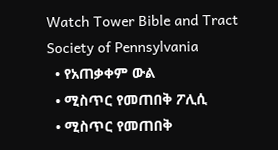Watch Tower Bible and Tract Society of Pennsylvania
  • የአጠቃቀም ውል
  • ሚስጥር የመጠበቅ ፖሊሲ
  • ሚስጥር የመጠበቅ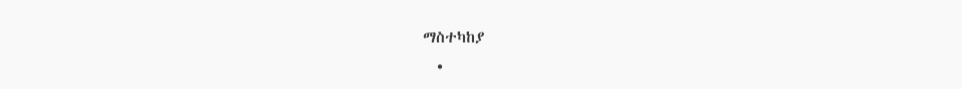ማስተካከያ
  •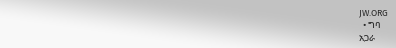JW.ORG
  • ግባ
አጋራ